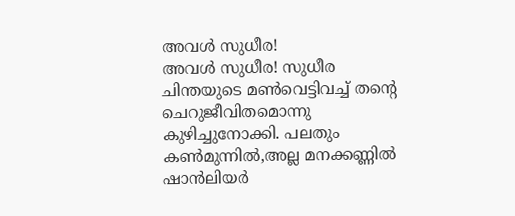അവൾ സുധീര!
അവൾ സുധീര! സുധീര ചിന്തയുടെ മൺവെട്ടിവച്ച് തന്റെ ചെറുജീവിതമൊന്നു കുഴിച്ചുനോക്കി. പലതും കൺമുന്നിൽ,അല്ല മനക്കണ്ണിൽ ഷാൻലിയർ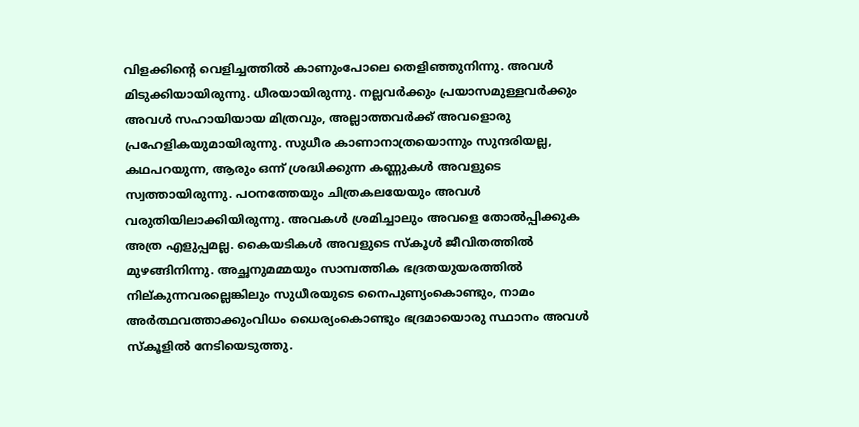വിളക്കിന്റെ വെളിച്ചത്തിൽ കാണുംപോലെ തെളിഞ്ഞുനിന്നു. അവൾ മിടുക്കിയായിരുന്നു. ധീരയായിരുന്നു. നല്ലവർക്കും പ്രയാസമുള്ളവർക്കും അവൾ സഹായിയായ മിത്രവും, അല്ലാത്തവർക്ക് അവളൊരു പ്രഹേളികയുമായിരുന്നു. സുധീര കാണാനാത്രയൊന്നും സുന്ദരിയല്ല, കഥപറയുന്ന, ആരും ഒന്ന് ശ്രദ്ധിക്കുന്ന കണ്ണുകൾ അവളുടെ സ്വത്തായിരുന്നു. പഠനത്തേയും ചിത്രകലയേയും അവൾ വരുതിയിലാക്കിയിരുന്നു. അവകൾ ശ്രമിച്ചാലും അവളെ തോൽപ്പിക്കുക അത്ര എളുപ്പമല്ല. കൈയടികൾ അവളുടെ സ്കൂൾ ജീവിതത്തിൽ മുഴങ്ങിനിന്നു. അച്ഛനുമമ്മയും സാമ്പത്തിക ഭദ്രതയുയരത്തിൽ നില്കുന്നവരല്ലെങ്കിലും സുധീരയുടെ നൈപുണ്യംകൊണ്ടും, നാമം അർത്ഥവത്താക്കുംവിധം ധൈര്യംകൊണ്ടും ഭദ്രമായൊരു സ്ഥാനം അവൾ സ്കൂളിൽ നേടിയെടുത്തു.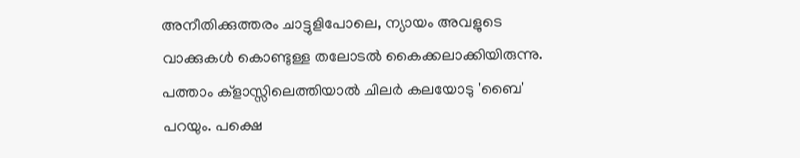അനീതിക്കുത്തരം ചാട്ടുളിപോലെ, ന്യായം അവളുടെ വാക്കുകൾ കൊണ്ടുള്ള തലോടൽ കൈക്കലാക്കിയിരുന്നു. പത്താം ക്ളാസ്സിലെത്തിയാൽ ചിലർ കലയോടു 'ബൈ' പറയും. പക്ഷെ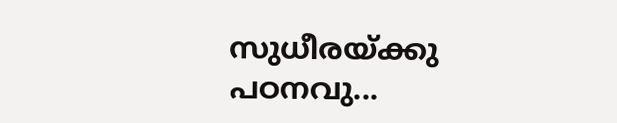സുധീരയ്ക്കു പഠനവു...